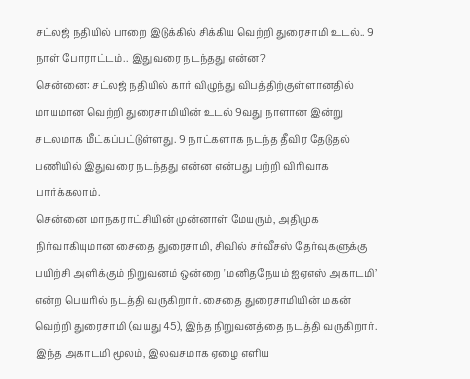சட்லஜ் நதியில் பாறை இடுக்கில் சிக்கிய வெற்றி துரைசாமி உடல்.. 9 நாள் போராட்டம்.. இதுவரை நடந்தது என்ன?
சென்னை: சட்லஜ் நதியில் கார் விழுந்து விபத்திற்குள்ளானதில் மாயமான வெற்றி துரைசாமியின் உடல் 9வது நாளான இன்று சடலமாக மீட்கப்பட்டுள்ளது. 9 நாட்களாக நடந்த தீவிர தேடுதல் பணியில் இதுவரை நடந்தது என்ன என்பது பற்றி விரிவாக பார்க்கலாம்.
சென்னை மாநகராட்சியின் முன்னாள் மேயரும், அதிமுக நிர்வாகியுமான சைதை துரைசாமி, சிவில் சர்வீசஸ் தேர்வுகளுக்கு பயிற்சி அளிக்கும் நிறுவனம் ஒன்றை 'மனிதநேயம் ஐஏஎஸ் அகாடமி’ என்ற பெயரில் நடத்தி வருகிறார். சைதை துரைசாமியின் மகன் வெற்றி துரைசாமி (வயது 45), இந்த நிறுவனத்தை நடத்தி வருகிறார். இந்த அகாடமி மூலம், இலவசமாக ஏழை எளிய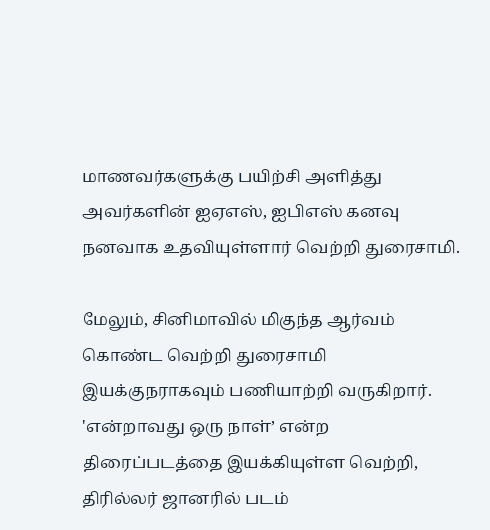மாணவர்களுக்கு பயிற்சி அளித்து அவர்களின் ஐஏஎஸ், ஐபிஎஸ் கனவு நனவாக உதவியுள்ளார் வெற்றி துரைசாமி.

மேலும், சினிமாவில் மிகுந்த ஆர்வம் கொண்ட வெற்றி துரைசாமி இயக்குநராகவும் பணியாற்றி வருகிறார். 'என்றாவது ஒரு நாள்’ என்ற திரைப்படத்தை இயக்கியுள்ள வெற்றி, திரில்லர் ஜானரில் படம்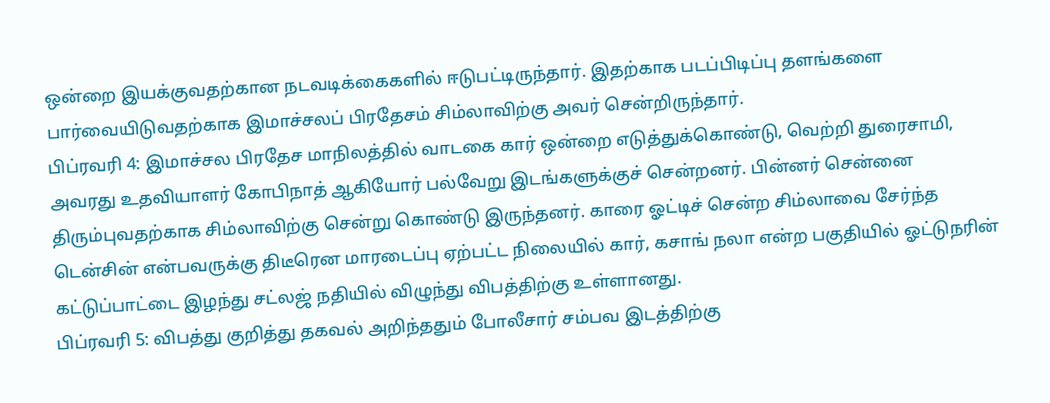ஒன்றை இயக்குவதற்கான நடவடிக்கைகளில் ஈடுபட்டிருந்தார். இதற்காக படப்பிடிப்பு தளங்களை பார்வையிடுவதற்காக இமாச்சலப் பிரதேசம் சிம்லாவிற்கு அவர் சென்றிருந்தார்.
பிப்ரவரி 4: இமாச்சல பிரதேச மாநிலத்தில் வாடகை கார் ஒன்றை எடுத்துக்கொண்டு, வெற்றி துரைசாமி, அவரது உதவியாளர் கோபிநாத் ஆகியோர் பல்வேறு இடங்களுக்குச் சென்றனர். பின்னர் சென்னை திரும்புவதற்காக சிம்லாவிற்கு சென்று கொண்டு இருந்தனர். காரை ஓட்டிச் சென்ற சிம்லாவை சேர்ந்த டென்சின் என்பவருக்கு திடீரென மாரடைப்பு ஏற்பட்ட நிலையில் கார், கசாங் நலா என்ற பகுதியில் ஓட்டுநரின் கட்டுப்பாட்டை இழந்து சட்லஜ் நதியில் விழுந்து விபத்திற்கு உள்ளானது.
பிப்ரவரி 5: விபத்து குறித்து தகவல் அறிந்ததும் போலீசார் சம்பவ இடத்திற்கு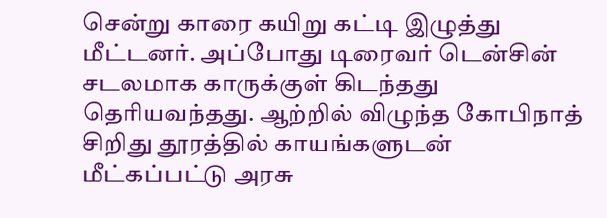சென்று காரை கயிறு கட்டி இழுத்து மீட்டனர். அப்போது டிரைவர் டென்சின் சடலமாக காருக்குள் கிடந்தது தெரியவந்தது. ஆற்றில் விழுந்த கோபிநாத் சிறிது தூரத்தில் காயங்களுடன் மீட்கப்பட்டு அரசு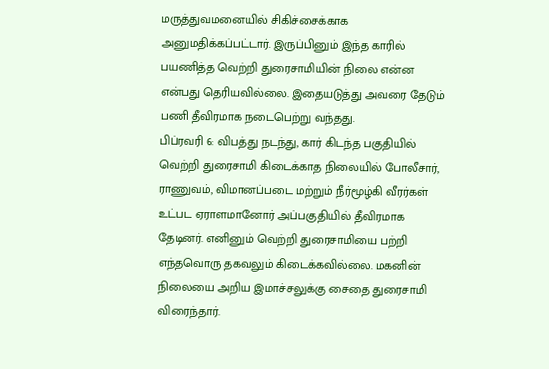மருத்துவமனையில் சிகிச்சைக்காக அனுமதிக்கப்பட்டார். இருப்பினும் இந்த காரில் பயணித்த வெற்றி துரைசாமியின் நிலை என்ன என்பது தெரியவில்லை. இதையடுத்து அவரை தேடும் பணி தீவிரமாக நடைபெற்று வந்தது.
பிப்ரவரி 6: விபத்து நடந்து, கார் கிடந்த பகுதியில் வெற்றி துரைசாமி கிடைக்காத நிலையில் போலீசார், ராணுவம், விமானப்படை மற்றும் நீர்மூழ்கி வீரர்கள் உட்பட ஏராளமானோர் அப்பகுதியில் தீவிரமாக தேடினர். எனினும் வெற்றி துரைசாமியை பற்றி எந்தவொரு தகவலும் கிடைக்கவில்லை. மகனின் நிலையை அறிய இமாச்சலுக்கு சைதை துரைசாமி விரைந்தார்.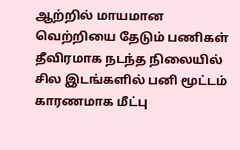ஆற்றில் மாயமான வெற்றியை தேடும் பணிகள் தீவிரமாக நடந்த நிலையில் சில இடங்களில் பனி மூட்டம் காரணமாக மீட்பு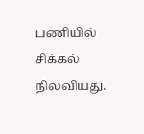பணியில் சிக்கல் நிலவியது.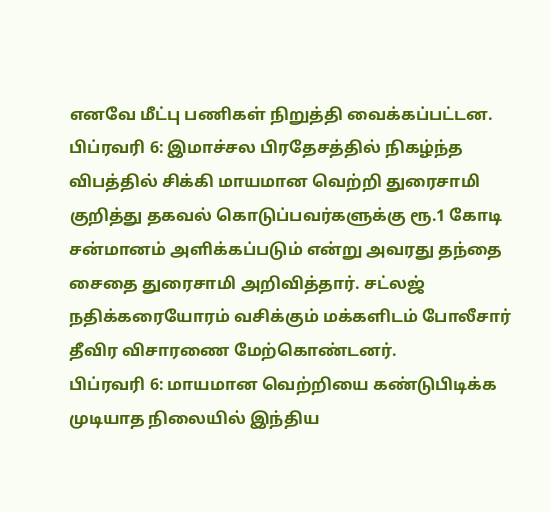எனவே மீட்பு பணிகள் நிறுத்தி வைக்கப்பட்டன.
பிப்ரவரி 6: இமாச்சல பிரதேசத்தில் நிகழ்ந்த விபத்தில் சிக்கி மாயமான வெற்றி துரைசாமி குறித்து தகவல் கொடுப்பவர்களுக்கு ரூ.1 கோடி சன்மானம் அளிக்கப்படும் என்று அவரது தந்தை சைதை துரைசாமி அறிவித்தார். சட்லஜ் நதிக்கரையோரம் வசிக்கும் மக்களிடம் போலீசார் தீவிர விசாரணை மேற்கொண்டனர்.
பிப்ரவரி 6: மாயமான வெற்றியை கண்டுபிடிக்க முடியாத நிலையில் இந்திய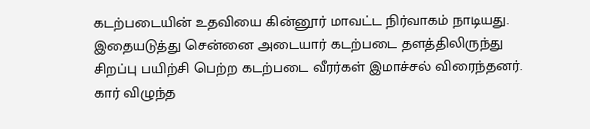கடற்படையின் உதவியை கின்னூர் மாவட்ட நிர்வாகம் நாடியது. இதையடுத்து சென்னை அடையார் கடற்படை தளத்திலிருந்து சிறப்பு பயிற்சி பெற்ற கடற்படை வீரர்கள் இமாச்சல் விரைந்தனர். கார் விழுந்த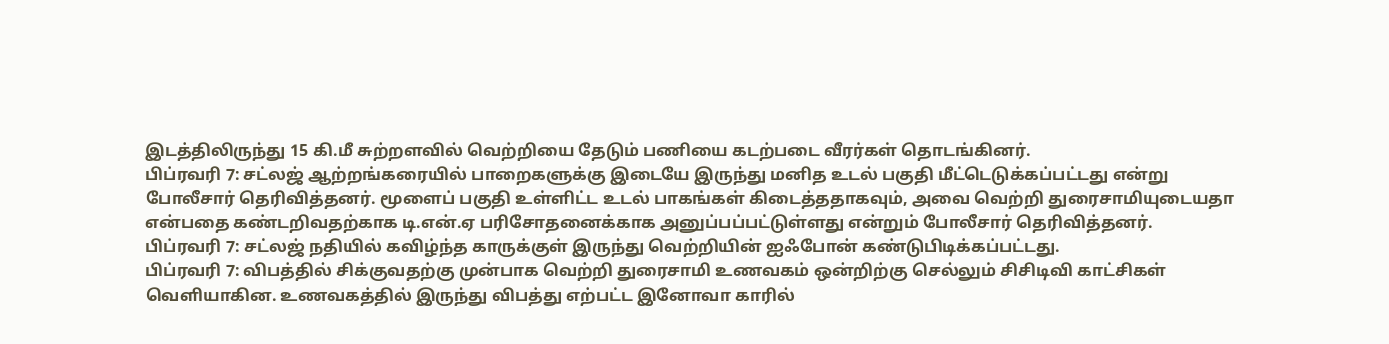இடத்திலிருந்து 15 கி.மீ சுற்றளவில் வெற்றியை தேடும் பணியை கடற்படை வீரர்கள் தொடங்கினர்.
பிப்ரவரி 7: சட்லஜ் ஆற்றங்கரையில் பாறைகளுக்கு இடையே இருந்து மனித உடல் பகுதி மீட்டெடுக்கப்பட்டது என்று போலீசார் தெரிவித்தனர். மூளைப் பகுதி உள்ளிட்ட உடல் பாகங்கள் கிடைத்ததாகவும், அவை வெற்றி துரைசாமியுடையதா என்பதை கண்டறிவதற்காக டி.என்.ஏ பரிசோதனைக்காக அனுப்பப்பட்டுள்ளது என்றும் போலீசார் தெரிவித்தனர்.
பிப்ரவரி 7: சட்லஜ் நதியில் கவிழ்ந்த காருக்குள் இருந்து வெற்றியின் ஐஃபோன் கண்டுபிடிக்கப்பட்டது.
பிப்ரவரி 7: விபத்தில் சிக்குவதற்கு முன்பாக வெற்றி துரைசாமி உணவகம் ஒன்றிற்கு செல்லும் சிசிடிவி காட்சிகள் வெளியாகின. உணவகத்தில் இருந்து விபத்து எற்பட்ட இனோவா காரில்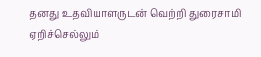தனது உதவியாளருடன் வெற்றி துரைசாமி ஏறிச்செல்லும்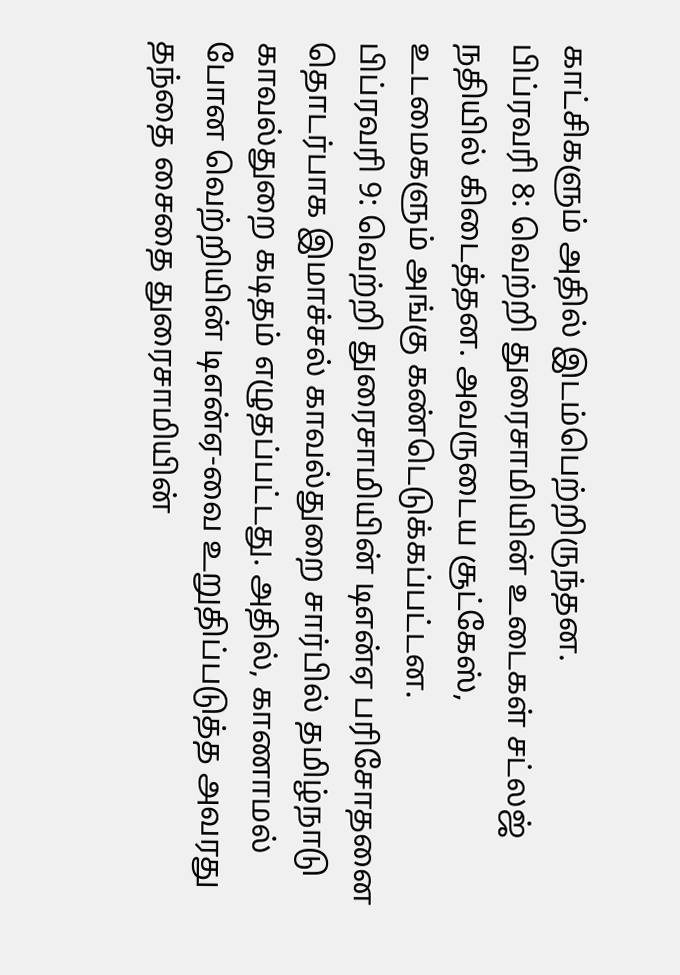காட்சிகளும் அதில் இடம்பெற்றிருந்தன.
பிப்ரவரி 8: வெற்றி துரைசாமியின் உடைகள் சட்லஜ் நதியில் கிடைத்தன. அவருடைய சூட்கேஸ், உடமைகளும் அங்கு கண்டெடுக்கப்பட்டன.
பிப்ரவரி 9: வெற்றி துரைசாமியின் டிஎன்ஏ பரிசோதனை தொடர்பாக இமாச்சல் காவல்துறை சார்பில் தமிழ்நாடு காவல்துறை கடிதம் எழுதப்பட்டது. அதில், காணாமல் போன வெற்றியின் டிஎன்ஏ-வை உறுதிப்படுத்த அவரது தந்தை சைதை துரைசாமியின்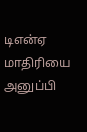டிஎன்ஏ மாதிரியை அனுப்பி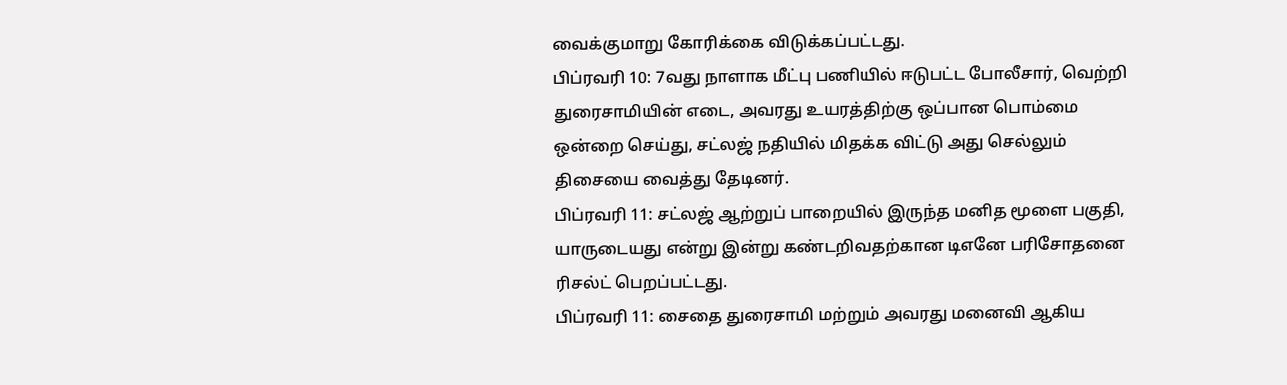வைக்குமாறு கோரிக்கை விடுக்கப்பட்டது.
பிப்ரவரி 10: 7வது நாளாக மீட்பு பணியில் ஈடுபட்ட போலீசார், வெற்றி துரைசாமியின் எடை, அவரது உயரத்திற்கு ஒப்பான பொம்மை ஒன்றை செய்து, சட்லஜ் நதியில் மிதக்க விட்டு அது செல்லும் திசையை வைத்து தேடினர்.
பிப்ரவரி 11: சட்லஜ் ஆற்றுப் பாறையில் இருந்த மனித மூளை பகுதி, யாருடையது என்று இன்று கண்டறிவதற்கான டிஎனே பரிசோதனை ரிசல்ட் பெறப்பட்டது.
பிப்ரவரி 11: சைதை துரைசாமி மற்றும் அவரது மனைவி ஆகிய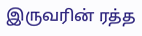இருவரின் ரத்த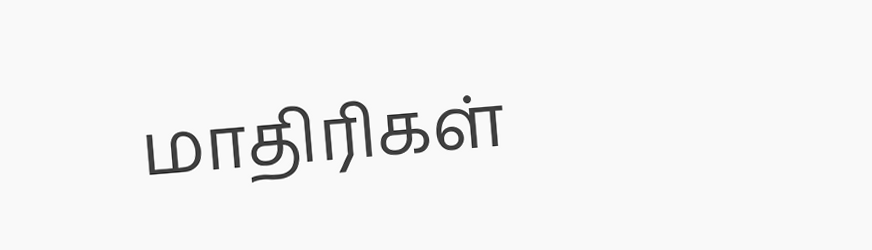மாதிரிகள்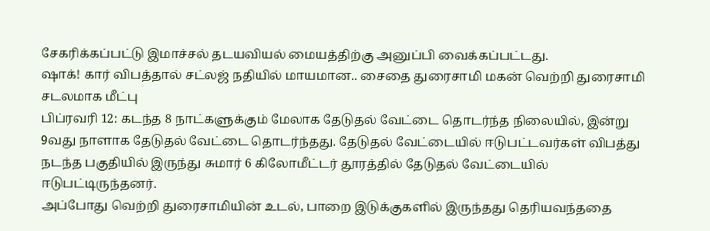சேகரிக்கப்பட்டு இமாச்சல் தடயவியல் மையத்திற்கு அனுப்பி வைக்கப்பட்டது.
ஷாக்! கார் விபத்தால் சட்லஜ் நதியில் மாயமான.. சைதை துரைசாமி மகன் வெற்றி துரைசாமி சடலமாக மீட்பு
பிப்ரவரி 12: கடந்த 8 நாட்களுக்கும் மேலாக தேடுதல் வேட்டை தொடர்ந்த நிலையில், இன்று 9வது நாளாக தேடுதல் வேட்டை தொடர்ந்தது. தேடுதல் வேட்டையில் ஈடுபட்டவர்கள் விபத்து நடந்த பகுதியில் இருந்து சுமார் 6 கிலோமீட்டர் தூரத்தில் தேடுதல் வேட்டையில் ஈடுபட்டிருந்தனர்.
அப்போது வெற்றி துரைசாமியின் உடல், பாறை இடுக்குகளில் இருந்தது தெரியவந்ததை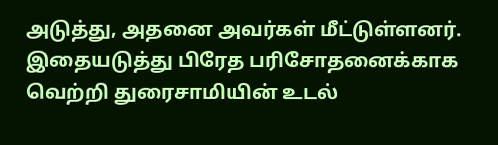அடுத்து, அதனை அவர்கள் மீட்டுள்ளனர். இதையடுத்து பிரேத பரிசோதனைக்காக வெற்றி துரைசாமியின் உடல்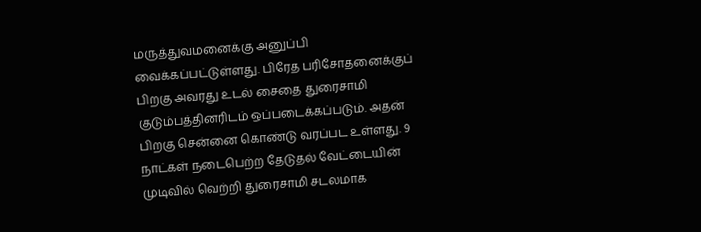மருத்துவமனைக்கு அனுப்பி வைக்கப்பட்டுள்ளது. பிரேத பரிசோதனைக்குப் பிறகு அவரது உடல் சைதை துரைசாமி குடும்பத்தினரிடம் ஒப்படைக்கப்படும். அதன் பிறகு சென்னை கொண்டு வரப்பட உள்ளது. 9 நாட்கள் நடைபெற்ற தேடுதல் வேட்டையின் முடிவில் வெற்றி துரைசாமி சடலமாக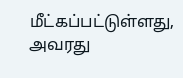மீட்கப்பட்டுள்ளது, அவரது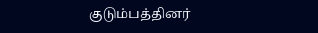குடும்பத்தினர்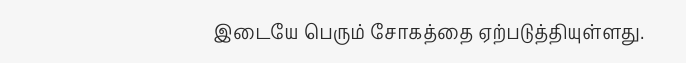இடையே பெரும் சோகத்தை ஏற்படுத்தியுள்ளது.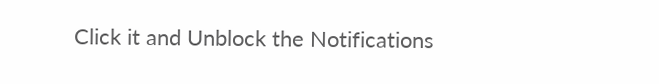Click it and Unblock the Notifications